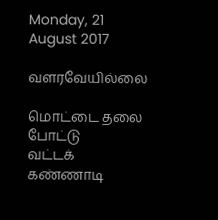Monday, 21 August 2017

வளரவேயில்லை

மொட்டை தலை போட்டு
வட்டக் கண்ணாடி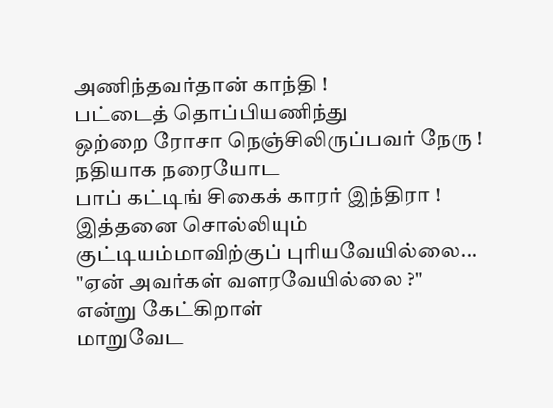அணிந்தவர்தான் காந்தி !
பட்டைத் தொப்பியணிந்து
ஒற்றை ரோசா நெஞ்சிலிருப்பவர் நேரு !
நதியாக நரையோட
பாப் கட்டிங் சிகைக் காரர் இந்திரா !
இத்தனை சொல்லியும்
குட்டியம்மாவிற்குப் புரியவேயில்லை...
"ஏன் அவர்கள் வளரவேயில்லை ?"
என்று கேட்கிறாள்
மாறுவேட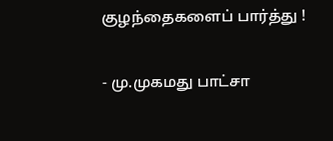குழந்தைகளைப் பார்த்து !

- மு.முகமது பாட்சா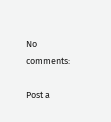No comments:

Post a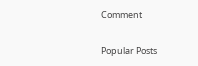Comment

Popular Posts